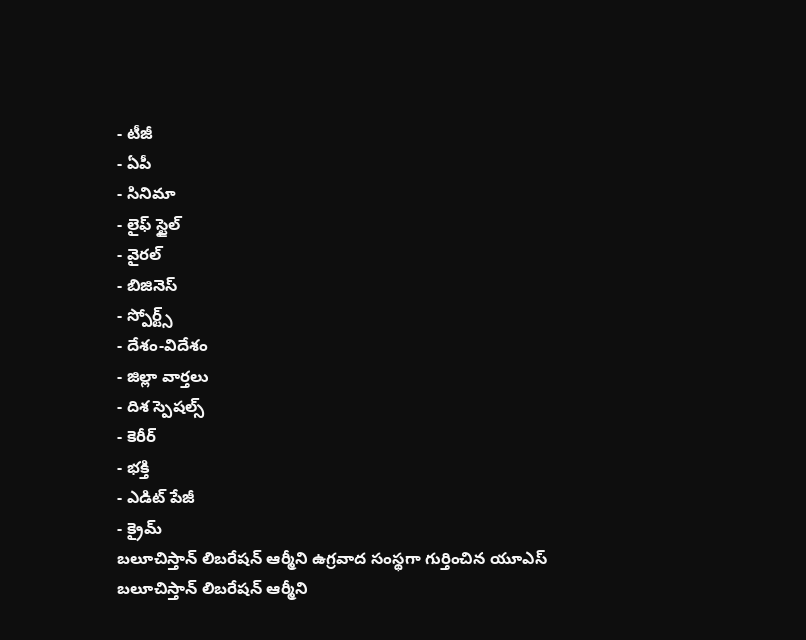- టీజీ
- ఏపీ
- సినిమా
- లైఫ్ స్టైల్
- వైరల్
- బిజినెస్
- స్పోర్ట్స్
- దేశం-విదేశం
- జిల్లా వార్తలు
- దిశ స్పెషల్స్
- కెరీర్
- భక్తి
- ఎడిట్ పేజీ
- క్రైమ్
బలూచిస్తాన్ లిబరేషన్ ఆర్మీని ఉగ్రవాద సంస్థగా గుర్తించిన యూఎస్
బలూచిస్తాన్ లిబరేషన్ ఆర్మీని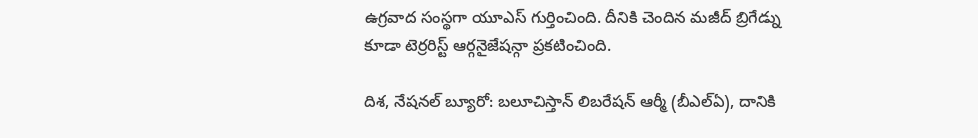ఉగ్రవాద సంస్థగా యూఎస్ గుర్తించింది. దీనికి చెందిన మజీద్ బ్రిగేడ్ను కూడా టెర్రరిస్ట్ ఆర్గనైజేషన్గా ప్రకటించింది.

దిశ, నేషనల్ బ్యూరో: బలూచిస్తాన్ లిబరేషన్ ఆర్మీ (బీఎల్ఏ), దానికి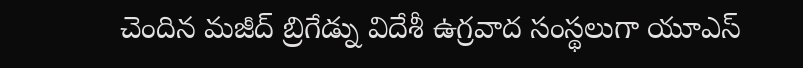చెందిన మజీద్ బ్రిగేడ్ను విదేశీ ఉగ్రవాద సంస్థలుగా యూఎస్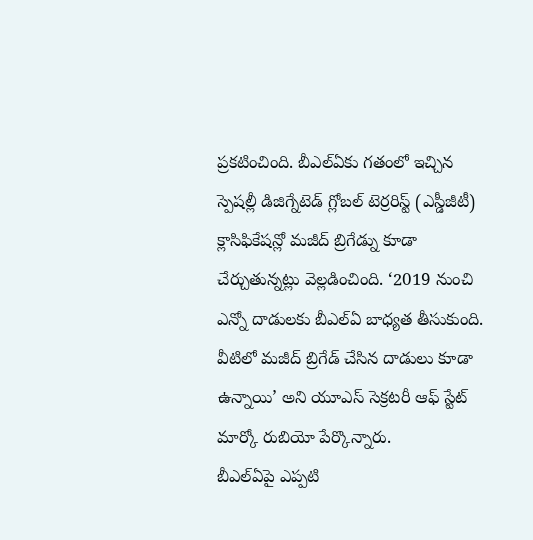ప్రకటించింది. బీఎల్ఏకు గతంలో ఇచ్చిన స్పెషల్లీ డిజిగ్నేటెడ్ గ్లోబల్ టెర్రరిస్ట్ (ఎస్డీజీటీ) క్లాసిఫికేషన్లో మజీద్ బ్రిగేడ్ను కూడా చేర్చుతున్నట్లు వెల్లడించింది. ‘2019 నుంచి ఎన్నో దాడులకు బీఎల్ఏ బాధ్యత తీసుకుంది. వీటిలో మజీద్ బ్రిగేడ్ చేసిన దాడులు కూడా ఉన్నాయి’ అని యూఎస్ సెక్రటరీ ఆఫ్ స్టేట్ మార్కో రుబియో పేర్కొన్నారు.
బీఎల్ఏపై ఎప్పటి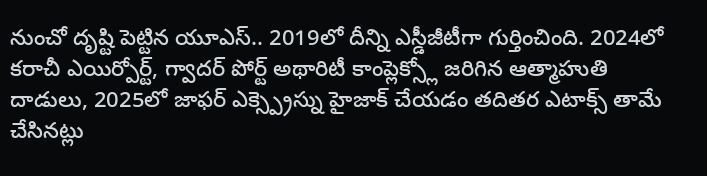నుంచో దృష్టి పెట్టిన యూఎస్.. 2019లో దీన్ని ఎస్డీజీటీగా గుర్తించింది. 2024లో కరాచీ ఎయిర్పోర్ట్, గ్వాదర్ పోర్ట్ అథారిటీ కాంప్లెక్స్లో జరిగిన ఆత్మాహుతి దాడులు, 2025లో జాఫర్ ఎక్స్ప్రెస్ను హైజాక్ చేయడం తదితర ఎటాక్స్ తామే చేసినట్లు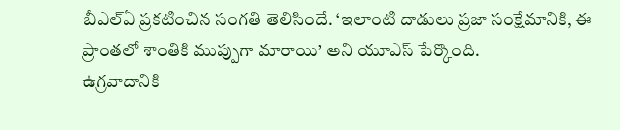బీఎల్ఏ ప్రకటించిన సంగతి తెలిసిందే. ‘ఇలాంటి దాడులు ప్రజా సంక్షేమానికి, ఈ ప్రాంతలో శాంతికి ముప్పుగా మారాయి’ అని యూఎస్ పేర్కొంది.
ఉగ్రవాదానికి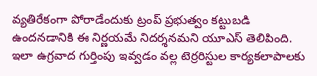వ్యతిరేకంగా పోరాడేందుకు ట్రంప్ ప్రభుత్వం కట్టుబడి ఉందనడానికి ఈ నిర్ణయమే నిదర్శనమని యూఎస్ తెలిపింది. ఇలా ఉగ్రవాద గుర్తింపు ఇవ్వడం వల్ల టెర్రరిస్టుల కార్యకలాపాలకు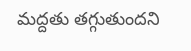మద్దతు తగ్గుతుందని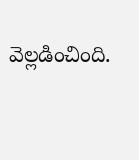వెల్లడించింది.